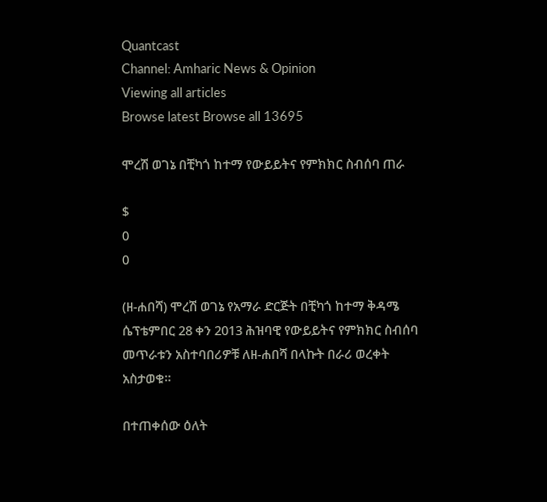Quantcast
Channel: Amharic News & Opinion
Viewing all articles
Browse latest Browse all 13695

ሞረሽ ወገኔ በቺካጎ ከተማ የውይይትና የምክክር ስብሰባ ጠራ

$
0
0

(ዘ-ሐበሻ) ሞረሽ ወገኔ የአማራ ድርጅት በቺካጎ ከተማ ቅዳሜ ሴፕቴምበር 28 ቀን 2013 ሕዝባዊ የውይይትና የምክክር ስብሰባ መጥራቱን አስተባበሪዎቹ ለዘ-ሐበሻ በላኩት በራሪ ወረቀት አስታወቁ።

በተጠቀሰው ዕለት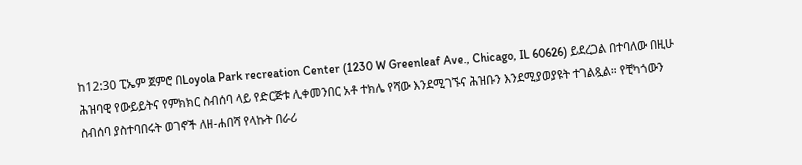ከ12:30 ፒኤም ጀምሮ በLoyola Park recreation Center (1230 W Greenleaf Ave., Chicago, IL 60626) ይደረጋል በተባለው በዚሁ ሕዝባዊ የውይይትና የምክክር ስብሰባ ላይ የድርጅቱ ሊቀመንበር አቶ ተክሌ የሻው እንደሚገኙና ሕዝቡን እንደሚያወያዩት ተገልጿል። የቺካጎውን ስብሰባ ያስተባበሩት ወገኖች ለዘ-ሐበሻ የላኩት በራሪ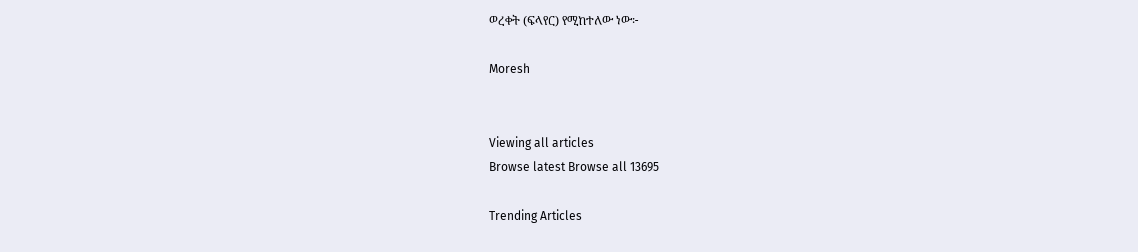ወረቀት (ፍላየር) የሚከተለው ነው፦

Moresh


Viewing all articles
Browse latest Browse all 13695

Trending Articles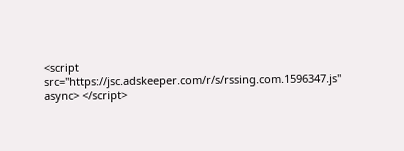<script src="https://jsc.adskeeper.com/r/s/rssing.com.1596347.js" async> </script>